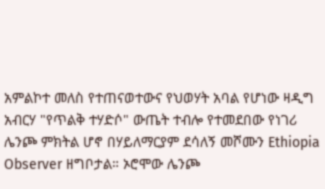አምልኮተ መለስ የተጠናወተውና የህወሃት አባል የሆነው ዛዲግ አብርሃ "የጥልቅ ተሃድሶ" ውጤት ተብሎ የተመደበው የነገሪ ሌንጮ ምክትል ሆኖ በሃይለማርያም ደሳለኝ መሾሙን Ethiopia Observer ዘግቦታል። ኦሮሞው ሌንጮ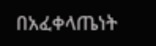በአፈቀላጤነት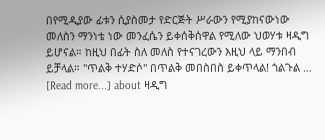በየሚዲያው ፊቱን ሲያስመታ የድርጅት ሥራውን የሚያከናውነው መለስን ማንነቴ ነው መንፈሴን ይቀሰቅሰዋል የሚለው ህወሃቱ ዛዲግ ይሆናል። ከዚህ በፊት ስለ መለስ የተናገረውን እዚህ ላይ ማንበብ ይቻላል። "ጥልቅ ተሃድሶ" በጥልቅ መበስበስ ይቀጥላል! ጎልጉል … [Read more...] about ዛዲግ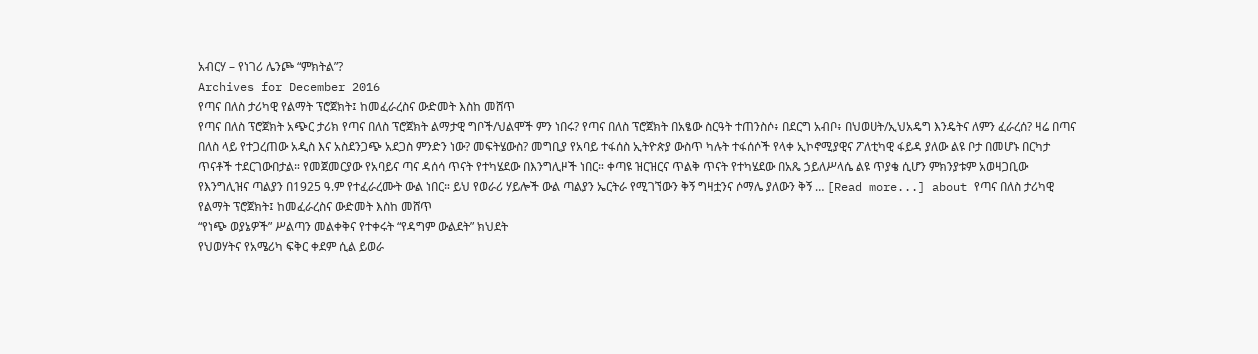አብርሃ – የነገሪ ሌንጮ “ምክትል”?
Archives for December 2016
የጣና በለስ ታሪካዊ የልማት ፕሮጀክት፤ ከመፈራረስና ውድመት እስከ መሸጥ
የጣና በለስ ፕሮጀክት አጭር ታሪክ የጣና በለስ ፕሮጀክት ልማታዊ ግቦች/ህልሞች ምን ነበሩ? የጣና በለስ ፕሮጀክት በአፄው ስርዓት ተጠንስሶ፥ በደርግ አብቦ፥ በህወሀት/ኢህአዴግ እንዴትና ለምን ፈራረሰ? ዛሬ በጣና በለስ ላይ የተጋረጠው አዲስ እና አስደንጋጭ አደጋስ ምንድን ነው? መፍትሄውስ? መግቢያ የአባይ ተፋሰስ ኢትዮጵያ ውስጥ ካሉት ተፋሰሶች የላቀ ኢኮኖሚያዊና ፖለቲካዊ ፋይዳ ያለው ልዩ ቦታ በመሆኑ በርካታ ጥናቶች ተደርገውበታል። የመጀመርያው የአባይና ጣና ዳሰሳ ጥናት የተካሄደው በእንግሊዞች ነበር። ቀጣዩ ዝርዝርና ጥልቅ ጥናት የተካሄደው በአጼ ኃይለሥላሴ ልዩ ጥያቄ ሲሆን ምክንያቱም አወዛጋቢው የእንግሊዝና ጣልያን በ1925 ዓ.ም የተፈራረሙት ውል ነበር። ይህ የወራሪ ሃይሎች ውል ጣልያን ኤርትራ የሚገኘውን ቅኝ ግዛቷንና ሶማሌ ያለውን ቅኝ … [Read more...] about የጣና በለስ ታሪካዊ የልማት ፕሮጀክት፤ ከመፈራረስና ውድመት እስከ መሸጥ
“የነጭ ወያኔዎች” ሥልጣን መልቀቅና የተቀሩት “የዳግም ውልደት” ክህደት
የህወሃትና የአሜሪካ ፍቅር ቀደም ሲል ይወራ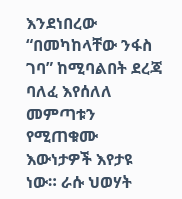እንደነበረው “በመካከላቸው ንፋስ ገባ” ከሚባልበት ደረጃ ባለፈ እየሰለለ መምጣቱን የሚጠቁሙ እውነታዎች እየታዩ ነው። ራሱ ህወሃት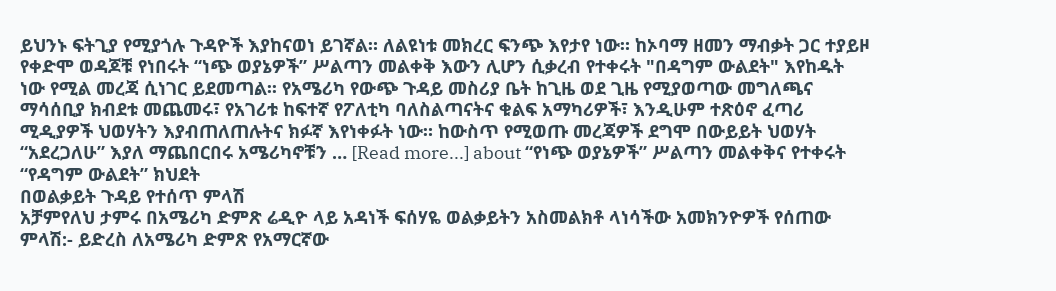ይህንኑ ፍትጊያ የሚያጎሉ ጉዳዮች እያከናወነ ይገኛል። ለልዩነቱ መክረር ፍንጭ እየታየ ነው። ከኦባማ ዘመን ማብቃት ጋር ተያይዞ የቀድሞ ወዳጆቹ የነበሩት “ነጭ ወያኔዎች” ሥልጣን መልቀቅ እውን ሊሆን ሲቃረብ የተቀሩት "በዳግም ውልደት" እየከዱት ነው የሚል መረጃ ሲነገር ይደመጣል፡፡ የአሜሪካ የውጭ ጉዳይ መስሪያ ቤት ከጊዜ ወደ ጊዜ የሚያወጣው መግለጫና ማሳሰቢያ ክብደቱ መጨመሩ፣ የአገሪቱ ከፍተኛ የፖለቲካ ባለስልጣናትና ቁልፍ አማካሪዎች፣ እንዲሁም ተጽዕኖ ፈጣሪ ሚዲያዎች ህወሃትን እያብጠለጠሉትና ክፉኛ እየነቀፉት ነው። ከውስጥ የሚወጡ መረጃዎች ደግሞ በውይይት ህወሃት “አደረጋለሁ” እያለ ማጨበርበሩ አሜሪካኖቹን … [Read more...] about “የነጭ ወያኔዎች” ሥልጣን መልቀቅና የተቀሩት “የዳግም ውልደት” ክህደት
በወልቃይት ጉዳይ የተሰጥ ምላሽ
አቻምየለህ ታምሩ በአሜሪካ ድምጽ ሬዲዮ ላይ አዳነች ፍሰሃዬ ወልቃይትን አስመልክቶ ላነሳችው አመክንዮዎች የሰጠው ምላሽ:- ይድረስ ለአሜሪካ ድምጽ የአማርኛው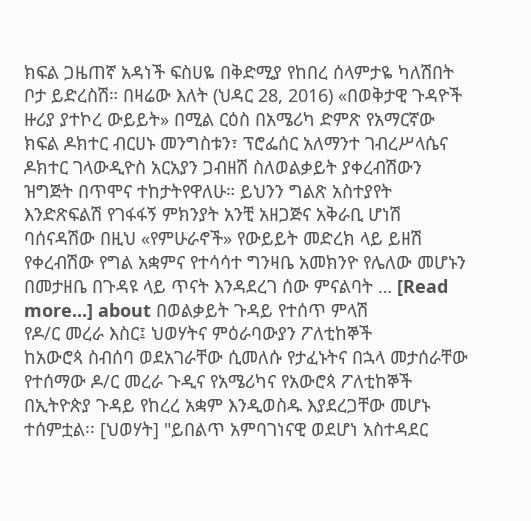ክፍል ጋዜጠኛ አዳነች ፍስሀዬ በቅድሚያ የከበረ ሰላምታዬ ካለሽበት ቦታ ይድረስሽ። በዛሬው እለት (ህዳር 28, 2016) «በወቅታዊ ጉዳዮች ዙሪያ ያተኮረ ውይይት» በሚል ርዕስ በአሜሪካ ድምጽ የአማርኛው ክፍል ዶክተር ብርሀኑ መንግስቱን፣ ፕሮፌሰር አለማንተ ገብረሥላሴና ዶክተር ገላውዲዮስ አርአያን ጋብዘሽ ስለወልቃይት ያቀረብሽውን ዝግጅት በጥሞና ተከታትየዋለሁ። ይህንን ግልጽ አስተያየት እንድጽፍልሽ የገፋፋኝ ምክንያት አንቺ አዘጋጅና አቅራቢ ሆነሽ ባሰናዳሽው በዚህ «የምሁራኖች» የውይይት መድረክ ላይ ይዘሽ የቀረብሽው የግል አቋምና የተሳሳተ ግንዛቤ አመክንዮ የሌለው መሆኑን በመታዘቤ በጉዳዩ ላይ ጥናት እንዳደረገ ሰው ምናልባት … [Read more...] about በወልቃይት ጉዳይ የተሰጥ ምላሽ
የዶ/ር መረራ እስር፤ ህወሃትና ምዕራባውያን ፖለቲከኞች
ከአውሮጳ ስብሰባ ወደአገራቸው ሲመለሱ የታፈኑትና በኋላ መታሰራቸው የተሰማው ዶ/ር መረራ ጉዲና የአሜሪካና የአውሮጳ ፖለቲከኞች በኢትዮጵያ ጉዳይ የከረረ አቋም እንዲወስዱ እያደረጋቸው መሆኑ ተሰምቷል፡፡ [ህወሃት] "ይበልጥ አምባገነናዊ ወደሆነ አስተዳደር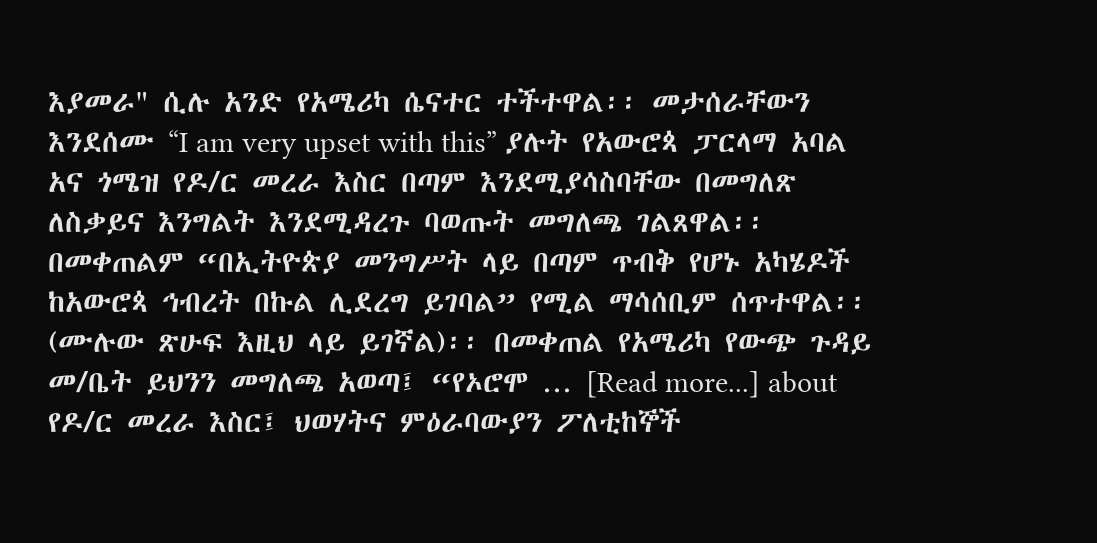እያመራ" ሲሉ አንድ የአሜሪካ ሴናተር ተችተዋል፡፡ መታሰራቸውን እንደሰሙ “I am very upset with this” ያሉት የአውሮጳ ፓርላማ አባል አና ጎሜዝ የዶ/ር መረራ እስር በጣም እንደሚያሳስባቸው በመግለጽ ለስቃይና እንግልት እንደሚዳረጉ ባወጡት መግለጫ ገልጸዋል፡፡ በመቀጠልም “በኢትዮጵያ መንግሥት ላይ በጣም ጥብቅ የሆኑ አካሄዶች ከአውሮጳ ኅብረት በኩል ሊደረግ ይገባል” የሚል ማሳሰቢም ሰጥተዋል፡፡ (ሙሉው ጽሁፍ እዚህ ላይ ይገኛል)፡፡ በመቀጠል የአሜሪካ የውጭ ጉዳይ መ/ቤት ይህንን መግለጫ አወጣ፤ “የኦሮሞ … [Read more...] about የዶ/ር መረራ እስር፤ ህወሃትና ምዕራባውያን ፖለቲከኞች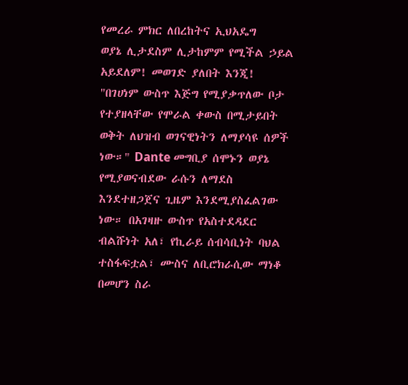የመረራ ምክር ለበረከትና ኢህአዴግ
ወያኔ ሊታደስም ሊታከምም የሚችል ኃይል አይደለም! መወገድ ያለበት እንጂ!
"በገሀነም ውስጥ እጅግ የሚያቃጥለው ቦታ የተያዘላቸው የሞራል ቀውስ በሚታይበት ወቅት ለህዝብ ወገናዊነትን ለማያሳዩ ሰዎች ነው።" Dante መግቢያ ሰሞኑን ወያኔ የሚያወናብደው ራሱን ለማደስ እንደተዘጋጀና ጊዜም እንደሚያስፈልገው ነው። በአገዛዙ ውስጥ የአስተደዳደር ብልሹነት አለ፣ የኪራይ ሰብሳቢነት ባህል ተስፋፍቷል፣ ሙስና ለቢሮክራሲው ማነቆ በመሆን ስራ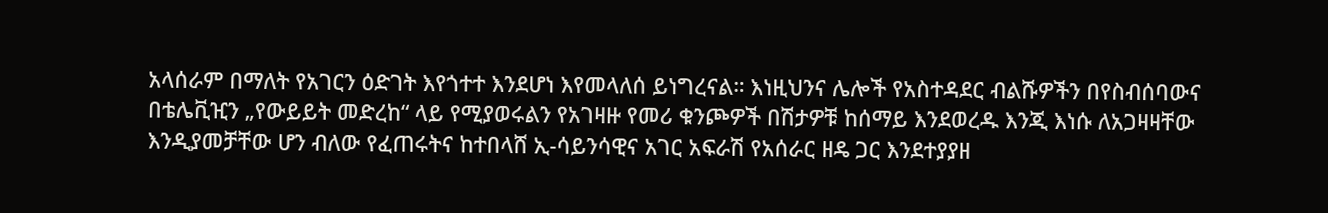አላሰራም በማለት የአገርን ዕድገት እየጎተተ እንደሆነ እየመላለሰ ይነግረናል። እነዚህንና ሌሎች የአስተዳደር ብልሹዎችን በየስብሰባውና በቴሌቪዢን „የውይይት መድረከ“ ላይ የሚያወሩልን የአገዛዙ የመሪ ቁንጮዎች በሽታዎቹ ከሰማይ እንደወረዱ እንጂ እነሱ ለአጋዛዛቸው እንዲያመቻቸው ሆን ብለው የፈጠሩትና ከተበላሸ ኢ-ሳይንሳዊና አገር አፍራሽ የአሰራር ዘዴ ጋር እንደተያያዘ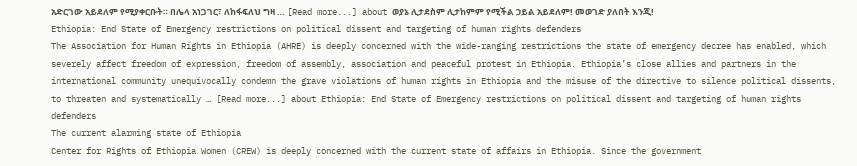አድርገው አይደለም የሚያቀርቡት። በሌላ አነጋገር፣ ለከፋፍለህ ግዛ … [Read more...] about ወያኔ ሊታደስም ሊታከምም የሚችል ኃይል አይደለም! መወገድ ያለበት እንጂ!
Ethiopia: End State of Emergency restrictions on political dissent and targeting of human rights defenders
The Association for Human Rights in Ethiopia (AHRE) is deeply concerned with the wide-ranging restrictions the state of emergency decree has enabled, which severely affect freedom of expression, freedom of assembly, association and peaceful protest in Ethiopia. Ethiopia’s close allies and partners in the international community unequivocally condemn the grave violations of human rights in Ethiopia and the misuse of the directive to silence political dissents, to threaten and systematically … [Read more...] about Ethiopia: End State of Emergency restrictions on political dissent and targeting of human rights defenders
The current alarming state of Ethiopia
Center for Rights of Ethiopia Women (CREW) is deeply concerned with the current state of affairs in Ethiopia. Since the government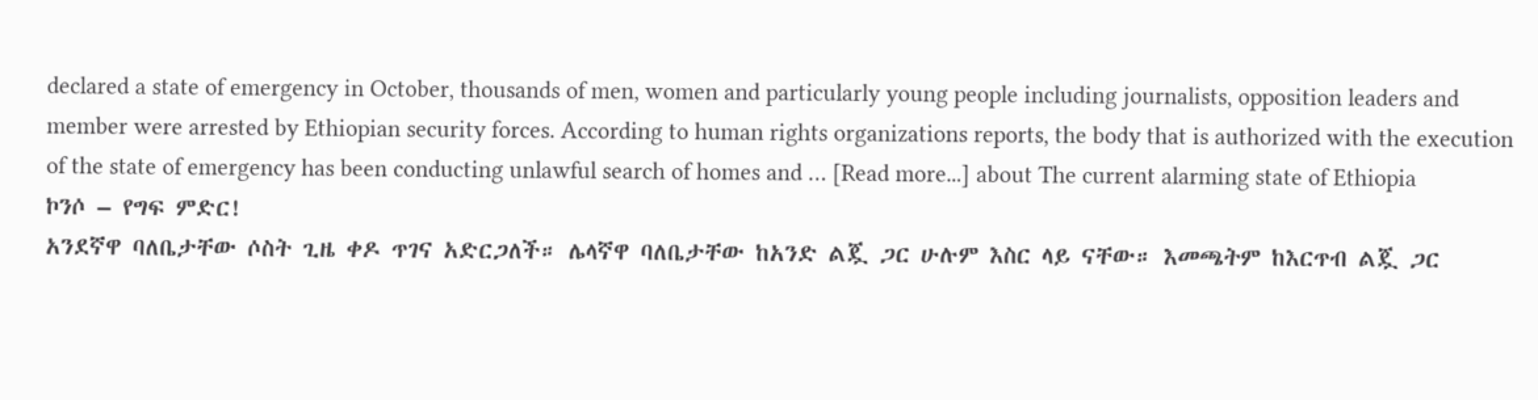declared a state of emergency in October, thousands of men, women and particularly young people including journalists, opposition leaders and member were arrested by Ethiopian security forces. According to human rights organizations reports, the body that is authorized with the execution of the state of emergency has been conducting unlawful search of homes and … [Read more...] about The current alarming state of Ethiopia
ኮንሶ – የግፍ ምድር!
አንደኛዋ ባለቤታቸው ሶስት ጊዜ ቀዶ ጥገና አድርጋለች። ሌላኛዋ ባለቤታቸው ከአንድ ልጇ ጋር ሁሉም እስር ላይ ናቸው። እመጫትም ከእርጥብ ልጇ ጋር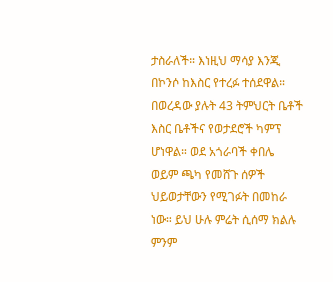ታስራለች። እነዚህ ማሳያ እንጂ በኮንሶ ከእስር የተረፉ ተሰደዋል። በወረዳው ያሉት 43 ትምህርት ቤቶች እስር ቤቶችና የወታደሮች ካምፕ ሆነዋል። ወደ አጎራባች ቀበሌ ወይም ጫካ የመሸጉ ሰዎች ህይወታቸውን የሚገፉት በመከራ ነው። ይህ ሁሉ ምሬት ሲሰማ ክልሉ ምንም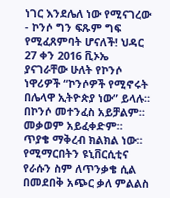ነገር እንደሌለ ነው የሚናገረው - ኮንሶ ግን ፍጹም ግፍ የሚፈጸምባት ሆናለች! ህዳር 27 ቀን 2016 ቪኦኤ ያናገራቸው ሁለት የኮንሶ ነዋሪዎች “ኮንሶዎች የሚኖሩት በሌላዋ ኢትዮጵያ ነው” ይላሉ። በኮንሶ መተንፈስ አይቻልም። መቃወም አይፈቀድም። ጥያቄ ማቅረብ ክልክል ነው። የሚማርበትን ዩኒቨርሲቲና የራሱን ስም ለጥንቃቄ ሲል በመደበቅ አጭር ቃለ ምልልስ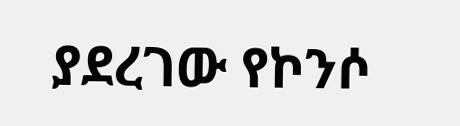ያደረገው የኮንሶ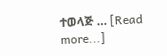ተወላጅ … [Read more...]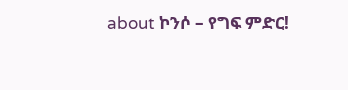about ኮንሶ – የግፍ ምድር!